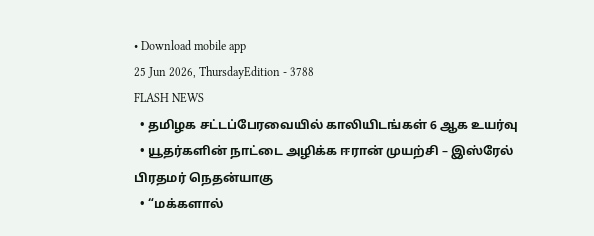• Download mobile app
25 Jun 2026, ThursdayEdition - 3788
FLASH NEWS
  • தமிழக சட்டப்பேரவையில் காலியிடங்கள் 6 ஆக உயர்வு
  • யூதர்களின் நாட்டை அழிக்க ஈரான் முயற்சி – இஸ்ரேல் பிரதமர் நெதன்யாகு
  • “மக்களால்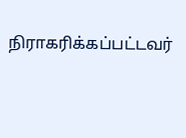நிராகரிக்கப்பட்டவர்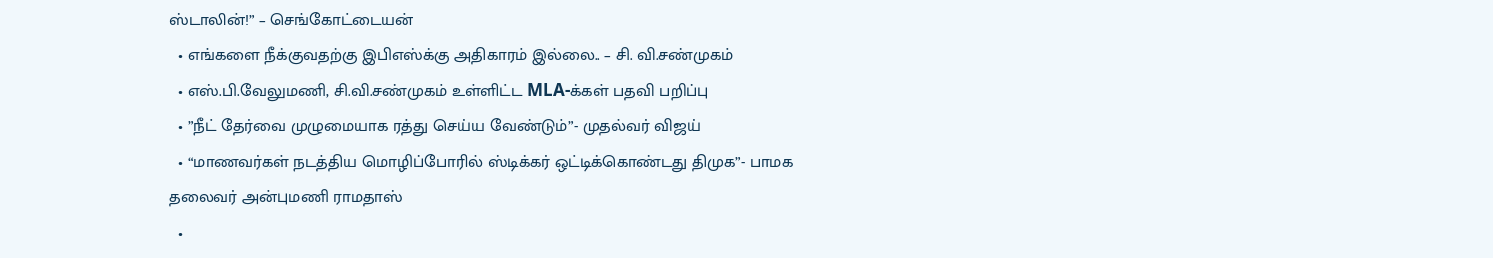ஸ்டாலின்!” – செங்கோட்டையன்
  • எங்களை நீக்குவதற்கு இபிஎஸ்க்கு அதிகாரம் இல்லை.. – சி. வி.சண்முகம்
  • எஸ்.பி.வேலுமணி, சி.வி.சண்முகம் உள்ளிட்ட MLA-க்கள் பதவி பறிப்பு
  • ”நீட் தேர்வை முழுமையாக ரத்து செய்ய வேண்டும்”- முதல்வர் விஜய்
  • “மாணவர்கள் நடத்திய மொழிப்போரில் ஸ்டிக்கர் ஒட்டிக்கொண்டது திமுக”- பாமக தலைவர் அன்புமணி ராமதாஸ்
  •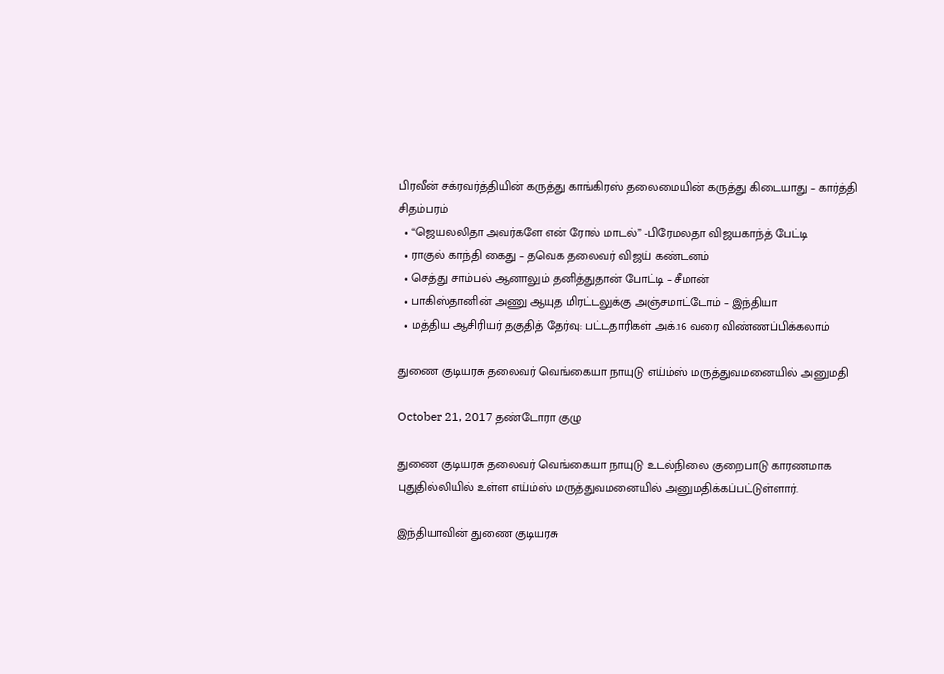பிரவீன் சக்ரவர்த்தியின் கருத்து காங்கிரஸ் தலைமையின் கருத்து கிடையாது – கார்த்தி சிதம்பரம்
  • “ஜெயலலிதா அவர்களே என் ரோல் மாடல்” -பிரேமலதா விஜயகாந்த் பேட்டி
  • ராகுல் காந்தி கைது – தவெக தலைவர் விஜய் கண்டனம்
  • செத்து சாம்பல் ஆனாலும் தனித்துதான் போட்டி – சீமான்
  • பாகிஸ்தானின் அணு ஆயுத மிரட்டலுக்கு அஞ்சமாட்டோம் – இந்தியா
  • மத்திய ஆசிரியர் தகுதித் தேர்வு: பட்டதாரிகள் அக்.16 வரை விண்ணப்பிக்கலாம்

துணை குடியரசு தலைவர் வெங்கையா நாயுடு எய்ம்ஸ் மருத்துவமனையில் அனுமதி

October 21, 2017 தண்டோரா குழு

துணை குடியரசு தலைவர் வெங்கையா நாயுடு உடல்நிலை குறைபாடு காரணமாக
புதுதில்லியில் உள்ள எய்ம்ஸ் மருத்துவமனையில் அனுமதிக்கப்பட்டுள்ளார்.

இந்தியாவின் துணை குடியரசு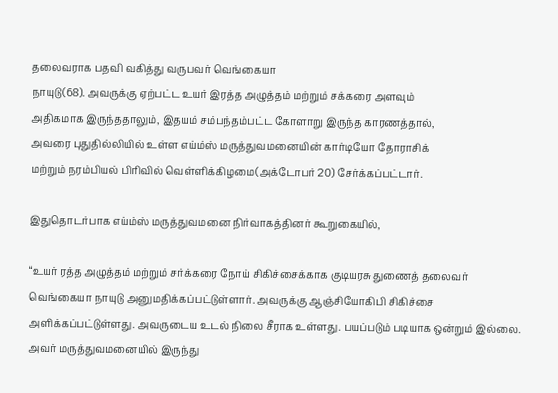தலைவராக பதவி வகித்து வருபவர் வெங்கையா
நாயுடு(68). அவருக்கு ஏற்பட்ட உயர் இரத்த அழுத்தம் மற்றும் சக்கரை அளவும்
அதிகமாக இருந்ததாலும், இதயம் சம்பந்தம்பட்ட கோளாறு இருந்த காரணத்தால்,
அவரை புதுதில்லியில் உள்ள எய்ம்ஸ் மருத்துவமனையின் கார்டியோ தோராசிக்
மற்றும் நரம்பியல் பிரிவில் வெள்ளிக்கிழமை(அக்டோபர் 20) சேர்க்கப்பட்டார்.

இதுதொடர்பாக எய்ம்ஸ் மருத்துவமனை நிர்வாகத்தினர் கூறுகையில்,

“உயர் ரத்த அழுத்தம் மற்றும் சர்க்கரை நோய் சிகிச்சைக்காக குடியரசு துணைத் தலைவர் வெங்கையா நாயுடு அனுமதிக்கப்பட்டுள்ளார். அவருக்கு ஆஞ்சியோகிபி சிகிச்சை அளிக்கப்பட்டுள்ளது. அவருடைய உடல் நிலை சீராக உள்ளது. பயப்படும் படியாக ஒன்றும் இல்லை. அவர் மருத்துவமனையில் இருந்து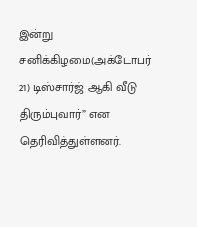இன்று சனிக்கிழமை(அக்டோபர் 21) டிஸ்சார்ஜ் ஆகி வீடு திரும்புவார்” என தெரிவித்துள்ளனர்.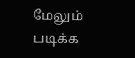மேலும் படிக்க